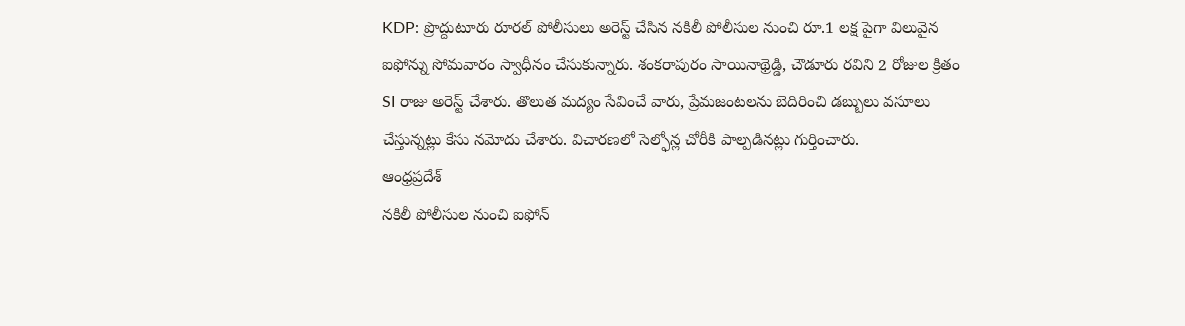KDP: ప్రొద్దుటూరు రూరల్ పోలీసులు అరెస్ట్ చేసిన నకిలీ పోలీసుల నుంచి రూ.1 లక్ష పైగా విలువైన ఐఫోన్ను సోమవారం స్వాధీనం చేసుకున్నారు. శంకరాపురం సాయినాథ్రెడ్డి, చౌడూరు రవిని 2 రోజుల క్రితం SI రాజు అరెస్ట్ చేశారు. తొలుత మద్యం సేవించే వారు, ప్రేమజంటలను బెదిరించి డబ్బులు వసూలు చేస్తున్నట్లు కేసు నమోదు చేశారు. విచారణలో సెల్ఫోన్ల చోరీకి పాల్పడినట్లు గుర్తించారు.
ఆంధ్రప్రదేశ్
నకిలీ పోలీసుల నుంచి ఐఫోన్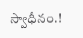స్వాధీనం.!